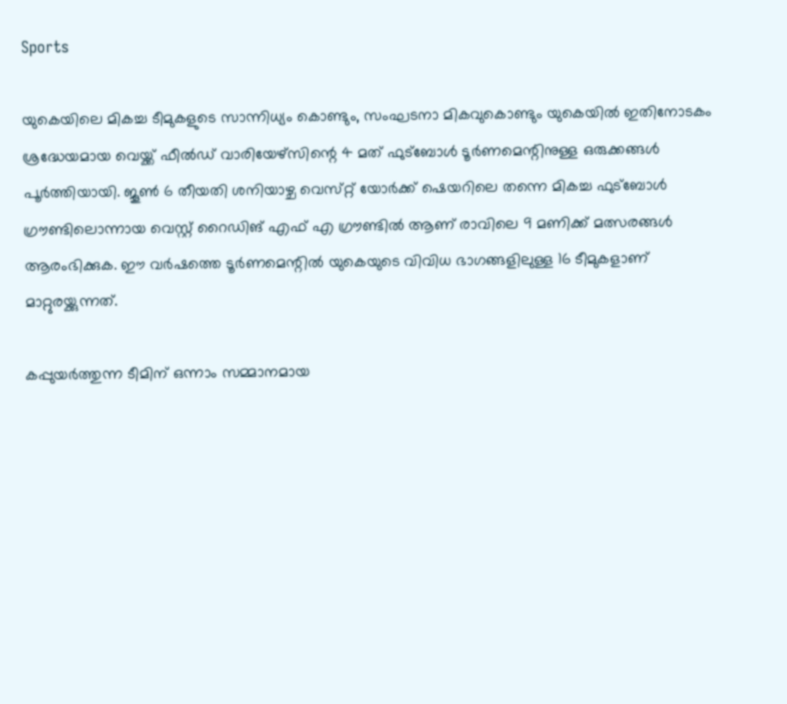Sports

യുകെയിലെ മികച്ച ടീമുകളുടെ സാന്നിധ്യം കൊണ്ടും, സംഘടനാ മികവുകൊണ്ടും യുകെയിൽ ഇതിനോടകം ശ്രദ്ധേയമായ വെയ്ക്ക് ഫീൽഡ് വാരിയേഴ്സിന്റെ 4 മത് ഫുട്ബോൾ ടൂർണമെന്റിനുള്ള ഒരുക്കങ്ങൾ പൂർത്തിയായി. ജൂൺ 6 തീയതി ശനിയാഴ്ച വെസ്‌റ്റ് യോർക്ക് ഷെയറിലെ തന്നെ മികച്ച ഫുട്ബോൾ ഗ്രൗണ്ടിലൊന്നായ വെസ്റ്റ് റൈഡിങ് എഫ് എ ഗ്രൗണ്ടിൽ ആണ് രാവിലെ 9 മണിക്ക് മത്സരങ്ങൾ ആരംഭിക്കുക. ഈ വർഷത്തെ ടൂർണമെന്റിൽ യുകെയുടെ വിവിധ ഭാഗങ്ങളിലുള്ള 16 ടീമുകളാണ് മാറ്റുരയ്ക്കുന്നത്.

കപ്പുയർത്തുന്ന ടീമിന് ഒന്നാം സമ്മാനമായ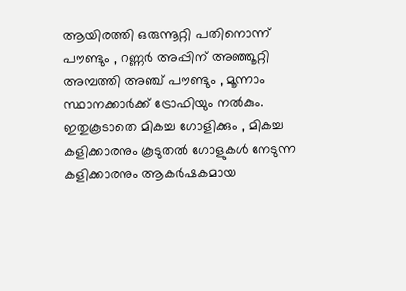ആയിരത്തി ഒരുന്നൂറ്റി പതിനൊന്ന് പൗണ്ടും , റണ്ണർ അപ്പിന് അഞ്ഞൂറ്റി അമ്പത്തി അഞ്ച് പൗണ്ടും , മൂന്നാം സ്ഥാനക്കാർക്ക് ട്രോഫിയും നൽകും. ഇതുകൂടാതെ മികച്ച ഗോളിക്കും , മികച്ച കളിക്കാരനും കൂടുതൽ ഗോളുകൾ നേടുന്ന കളിക്കാരനും ആകർഷകമായ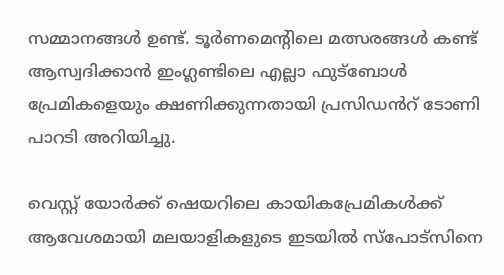സമ്മാനങ്ങൾ ഉണ്ട്. ടൂർണമെന്റിലെ മത്സരങ്ങൾ കണ്ട് ആസ്വദിക്കാൻ ഇംഗ്ലണ്ടിലെ എല്ലാ ഫുട്ബോൾ പ്രേമികളെയും ക്ഷണിക്കുന്നതായി പ്രസിഡൻറ് ടോണി പാറടി അറിയിച്ചു.

വെസ്റ്റ് യോർക്ക് ഷെയറിലെ കായികപ്രേമികൾക്ക് ആവേശമായി മലയാളികളുടെ ഇടയിൽ സ്പോട്സിനെ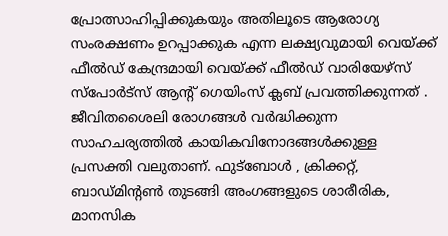പ്രോത്സാഹിപ്പിക്കുകയും അതിലൂടെ ആരോഗ്യ സംരക്ഷണം ഉറപ്പാക്കുക എന്ന ലക്ഷ്യവുമായി വെയ്ക്ക് ഫീൽഡ് കേന്ദ്രമായി വെയ്ക്ക് ഫീൽഡ് വാരിയേഴ്സ് സ്പോർട്സ് ആന്റ് ഗെയിംസ് ക്ലബ് പ്രവത്തിക്കുന്നത് . ജീവിതശൈലി രോഗങ്ങൾ വർദ്ധിക്കുന്ന സാഹചര്യത്തിൽ കായികവിനോദങ്ങൾക്കുള്ള പ്രസക്തി വലുതാണ്. ഫുട്ബോൾ , ക്രിക്കറ്റ്, ബാഡ്മിന്റൺ തുടങ്ങി അംഗങ്ങളുടെ ശാരീരിക, മാനസിക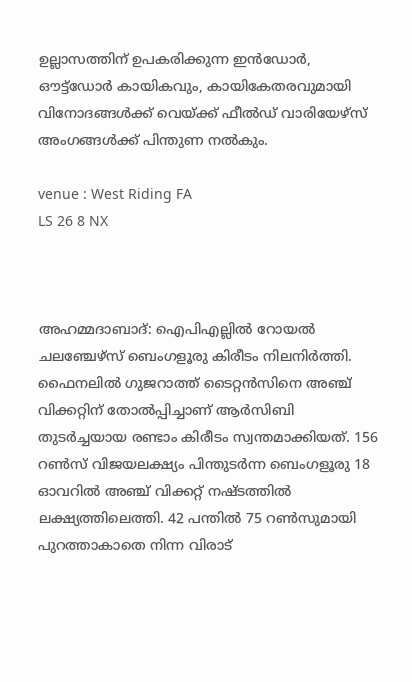ഉല്ലാസത്തിന് ഉപകരിക്കുന്ന ഇൻഡോർ, ഔട്ട്ഡോർ കായികവും, കായികേതരവുമായി വിനോദങ്ങൾക്ക് വെയ്ക്ക് ഫീൽഡ് വാരിയേഴ്സ് അംഗങ്ങൾക്ക് പിന്തുണ നൽകും.

venue : West Riding FA
LS 26 8 NX



അഹമ്മദാബാദ്: ഐപിഎല്ലിൽ റോയൽ ചലഞ്ചേഴ്സ് ബെംഗളൂരു കിരീടം നിലനിർത്തി. ഫൈനലിൽ ഗുജറാത്ത് ടൈറ്റൻസിനെ അഞ്ച് വിക്കറ്റിന് തോൽപ്പിച്ചാണ് ആർസിബി തുടർച്ചയായ രണ്ടാം കിരീടം സ്വന്തമാക്കിയത്. 156 റൺസ് വിജയലക്ഷ്യം പിന്തുടർന്ന ബെംഗളൂരു 18 ഓവറിൽ അഞ്ച് വിക്കറ്റ് നഷ്ടത്തിൽ ലക്ഷ്യത്തിലെത്തി. 42 പന്തിൽ 75 റൺസുമായി പുറത്താകാതെ നിന്ന വിരാട്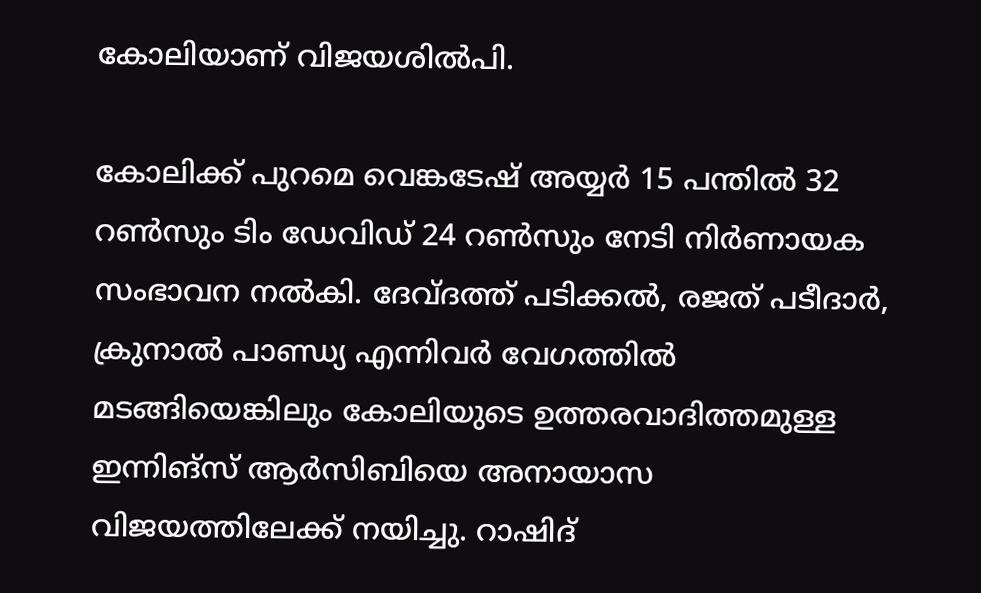കോലിയാണ് വിജയശിൽപി.

കോലിക്ക് പുറമെ വെങ്കടേഷ് അയ്യർ 15 പന്തിൽ 32 റൺസും ടിം ഡേവിഡ് 24 റൺസും നേടി നിർണായക സംഭാവന നൽകി. ദേവ്ദത്ത് പടിക്കൽ, രജത് പടീദാർ, ക്രുനാൽ പാണ്ഡ്യ എന്നിവർ വേഗത്തിൽ മടങ്ങിയെങ്കിലും കോലിയുടെ ഉത്തരവാദിത്തമുള്ള ഇന്നിങ്സ് ആർസിബിയെ അനായാസ വിജയത്തിലേക്ക് നയിച്ചു. റാഷിദ്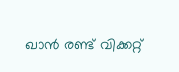ഖാൻ രണ്ട് വിക്കറ്റ്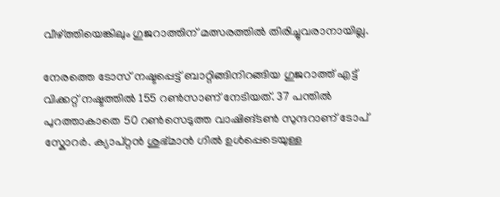വീഴ്ത്തിയെങ്കിലും ഗുജറാത്തിന് മത്സരത്തിൽ തിരിച്ചുവരാനായില്ല.

നേരത്തെ ടോസ് നഷ്ടപ്പെട്ട് ബാറ്റിങ്ങിനിറങ്ങിയ ഗുജറാത്ത് എട്ട് വിക്കറ്റ് നഷ്ടത്തിൽ 155 റൺസാണ് നേടിയത്. 37 പന്തിൽ പുറത്താകാതെ 50 റൺസെടുത്ത വാഷിങ്ടൺ സുന്ദറാണ് ടോപ് സ്കോറർ. ക്യാപ്റ്റൻ ശുഭ്മാൻ ഗിൽ ഉൾപ്പെടെയുള്ള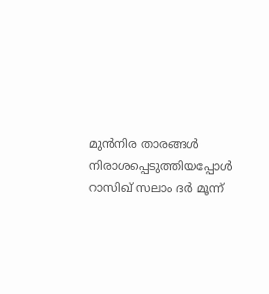മുൻനിര താരങ്ങൾ നിരാശപ്പെടുത്തിയപ്പോൾ റാസിഖ് സലാം ദർ മൂന്ന്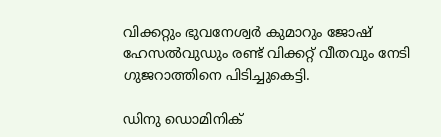വിക്കറ്റും ഭുവനേശ്വർ കുമാറും ജോഷ് ഹേസൽവുഡും രണ്ട് വിക്കറ്റ് വീതവും നേടി ഗുജറാത്തിനെ പിടിച്ചുകെട്ടി.

ഡിനു ഡൊമിനിക്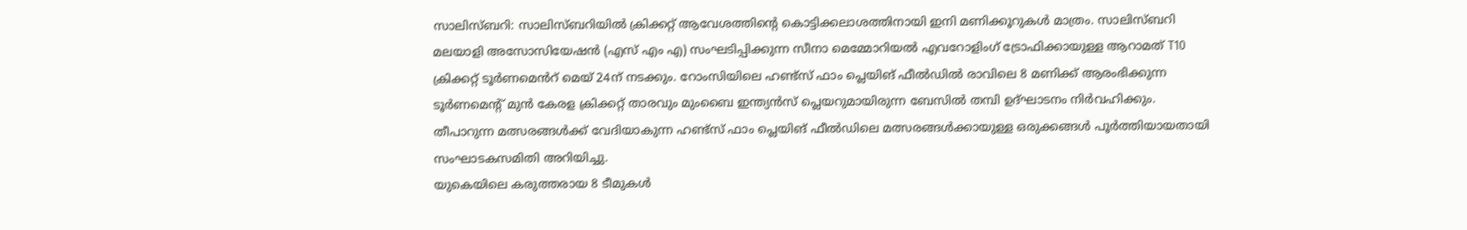സാലിസ്ബറി: സാലിസ്ബറിയിൽ ക്രിക്കറ്റ് ആവേശത്തിന്റെ കൊട്ടിക്കലാശത്തിനായി ഇനി മണിക്കൂറുകൾ മാത്രം. സാലിസ്ബറി മലയാളി അസോസിയേഷൻ (എസ് എം എ) സംഘടിപ്പിക്കുന്ന സീനാ മെമ്മോറിയൽ എവറോളിംഗ് ട്രോഫിക്കായുള്ള ആറാമത് T10 ക്രിക്കറ്റ് ടൂർണമെൻറ് മെയ് 24ന് നടക്കും. റോംസിയിലെ ഹണ്ട്സ് ഫാം പ്ലെയിങ് ഫീൽഡിൽ രാവിലെ 8 മണിക്ക് ആരംഭിക്കുന്ന ടൂർണമെന്റ് മുന്‍ കേരള ക്രിക്കറ്റ് താരവും മുംബൈ ഇന്ത്യൻസ് പ്ലെയറുമായിരുന്ന ബേസില്‍ തമ്പി ഉദ്ഘാടനം നിർവഹിക്കും. തീപാറുന്ന മത്സരങ്ങൾക്ക് വേദിയാകുന്ന ഹണ്ട്സ് ഫാം പ്ലെയിങ് ഫീൽഡിലെ മത്സരങ്ങൾക്കായുള്ള ഒരുക്കങ്ങൾ പൂർത്തിയായതായി സംഘാടകസമിതി അറിയിച്ചു.
യുകെയിലെ കരുത്തരായ 8 ടീമുകൾ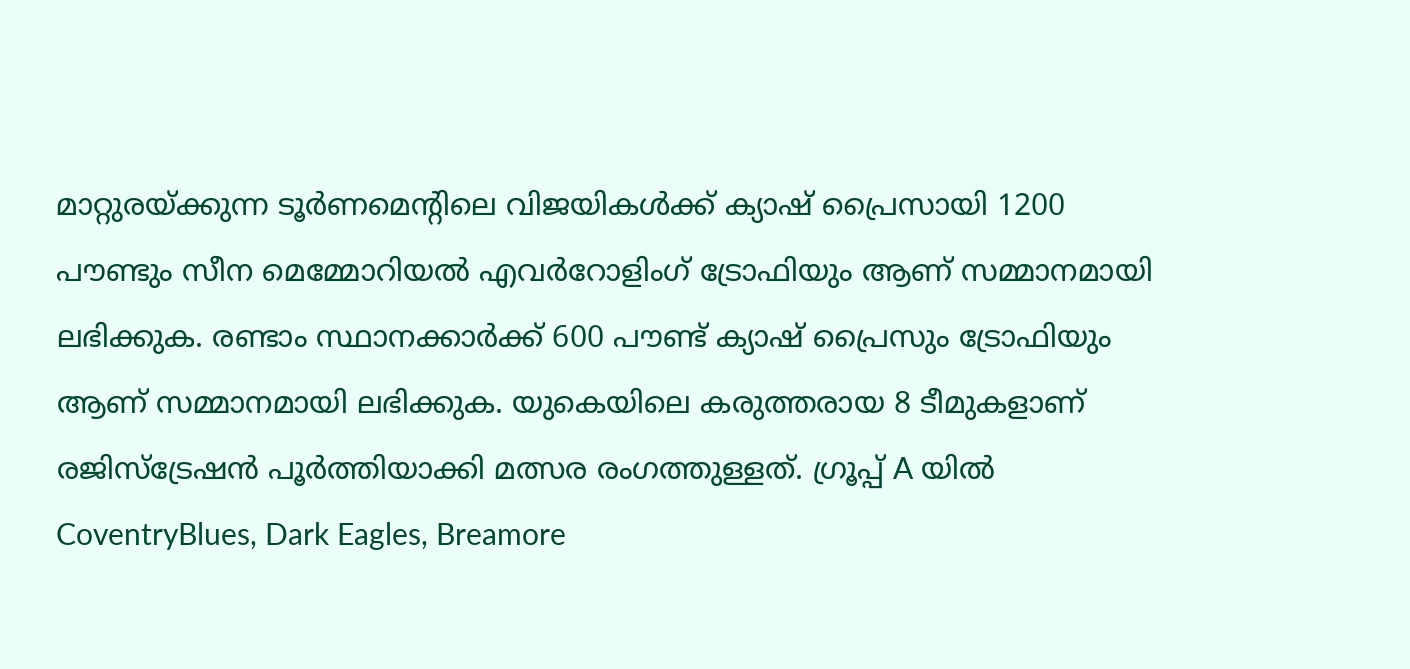മാറ്റുരയ്ക്കുന്ന ടൂർണമെന്റിലെ വിജയികൾക്ക് ക്യാഷ് പ്രൈസായി 1200 പൗണ്ടും സീന മെമ്മോറിയൽ എവർറോളിംഗ് ട്രോഫിയും ആണ് സമ്മാനമായി ലഭിക്കുക. രണ്ടാം സ്ഥാനക്കാർക്ക് 600 പൗണ്ട് ക്യാഷ് പ്രൈസും ട്രോഫിയും ആണ് സമ്മാനമായി ലഭിക്കുക. യുകെയിലെ കരുത്തരായ 8 ടീമുകളാണ് രജിസ്ട്രേഷൻ പൂർത്തിയാക്കി മത്സര രംഗത്തുള്ളത്. ഗ്രൂപ്പ് A യിൽ CoventryBlues, Dark Eagles, Breamore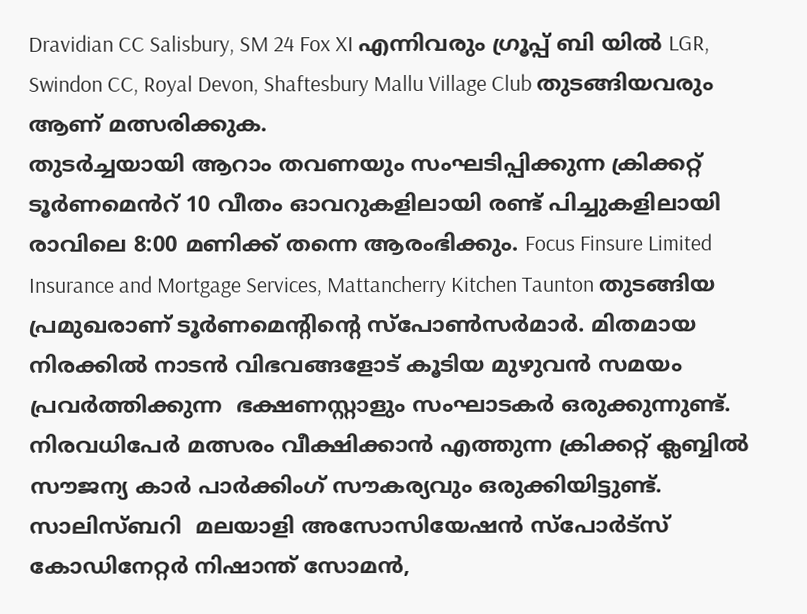Dravidian CC Salisbury, SM 24 Fox XI എന്നിവരും ഗ്രൂപ്പ് ബി യിൽ LGR, Swindon CC, Royal Devon, Shaftesbury Mallu Village Club തുടങ്ങിയവരും ആണ് മത്സരിക്കുക.
തുടർച്ചയായി ആറാം തവണയും സംഘടിപ്പിക്കുന്ന ക്രിക്കറ്റ് ടൂർണമെൻറ് 10 വീതം ഓവറുകളിലായി രണ്ട് പിച്ചുകളിലായി രാവിലെ 8:00 മണിക്ക് തന്നെ ആരംഭിക്കും. Focus Finsure Limited Insurance and Mortgage Services, Mattancherry Kitchen Taunton തുടങ്ങിയ പ്രമുഖരാണ് ടൂർണമെന്റിന്റെ സ്പോൺസർമാർ. മിതമായ നിരക്കിൽ നാടൻ വിഭവങ്ങളോട് കൂടിയ മുഴുവൻ സമയം പ്രവർത്തിക്കുന്ന  ഭക്ഷണസ്റ്റാളും സംഘാടകര്‍ ഒരുക്കുന്നുണ്ട്. നിരവധിപേർ മത്സരം വീക്ഷിക്കാൻ എത്തുന്ന ക്രിക്കറ്റ് ക്ലബ്ബിൽ സൗജന്യ കാർ പാർക്കിംഗ് സൗകര്യവും ഒരുക്കിയിട്ടുണ്ട്.
സാലിസ്ബറി  മലയാളി അസോസിയേഷൻ സ്പോർട്സ് കോഡിനേറ്റർ നിഷാന്ത് സോമൻ,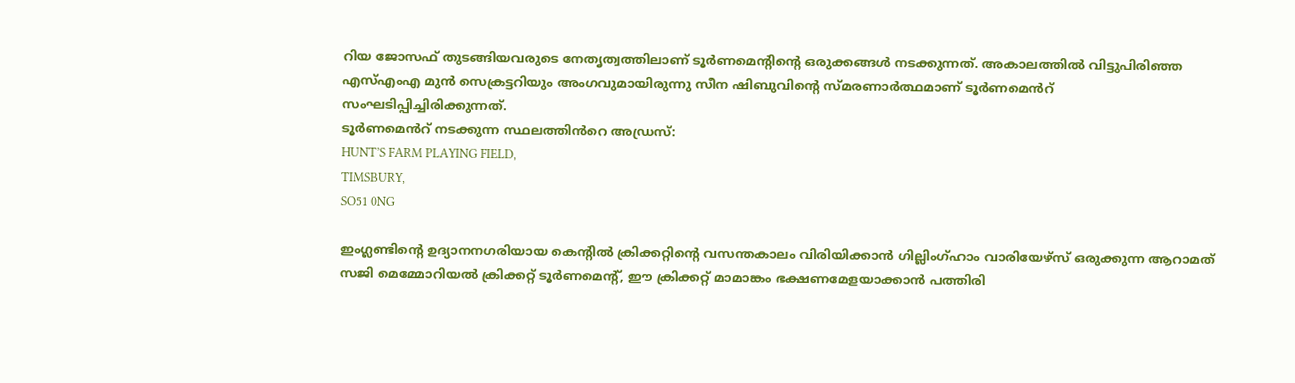റിയ ജോസഫ് തുടങ്ങിയവരുടെ നേതൃത്വത്തിലാണ് ടൂർണമെന്റിന്റെ ഒരുക്കങ്ങൾ നടക്കുന്നത്. അകാലത്തിൽ വിട്ടുപിരിഞ്ഞ എസ്എംഎ മുൻ സെക്രട്ടറിയും അംഗവുമായിരുന്നു സീന ഷിബുവിന്റെ സ്മരണാർത്ഥമാണ് ടൂർണമെൻറ് സംഘടിപ്പിച്ചിരിക്കുന്നത്.
ടൂർണമെൻറ് നടക്കുന്ന സ്ഥലത്തിൻറെ അഡ്രസ്:
HUNT’S FARM PLAYING FIELD,
TIMSBURY,
SO51 0NG

ഇംഗ്ലണ്ടിൻ്റെ ഉദ്യാനനഗരിയായ കെൻ്റിൽ ക്രിക്കറ്റിൻ്റെ വസന്തകാലം വിരിയിക്കാൻ ഗില്ലിംഗ്ഹാം വാരിയേഴ്സ് ഒരുക്കുന്ന ആറാമത് സജി മെമ്മോറിയൽ ക്രിക്കറ്റ് ടൂർണമെൻ്റ്, ഈ ക്രിക്കറ്റ് മാമാങ്കം ഭക്ഷണമേളയാക്കാൻ പത്തിരി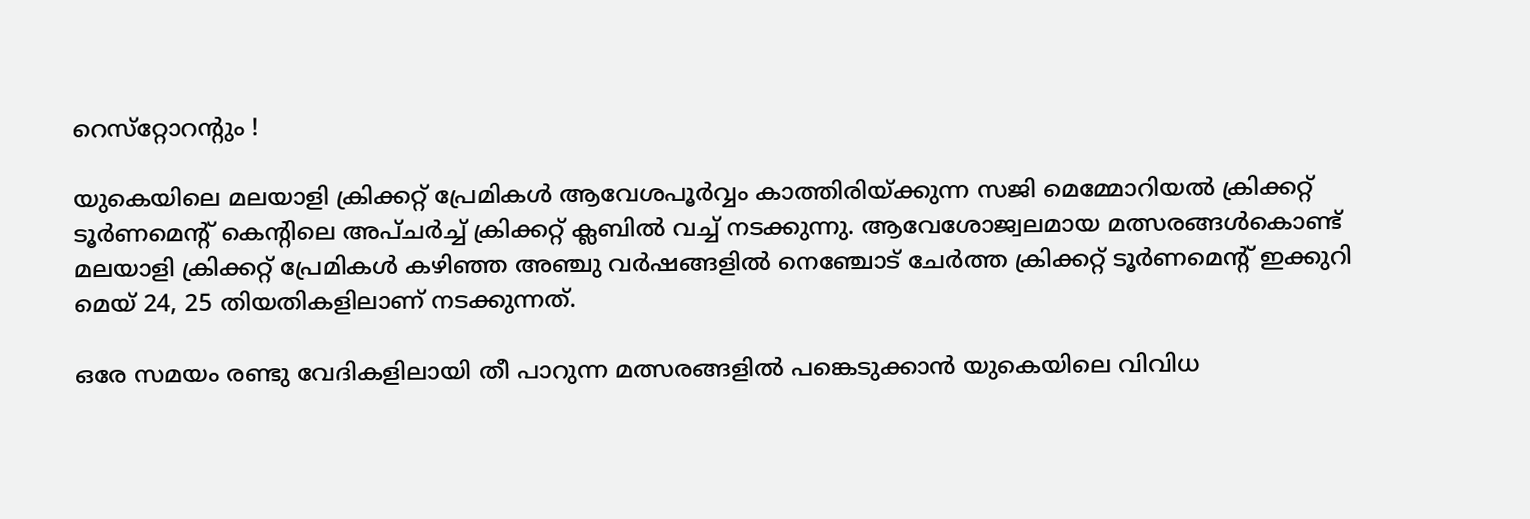റെസ്‌റ്റോറൻ്റും !

യുകെയിലെ മലയാളി ക്രിക്കറ്റ് പ്രേമികൾ ആവേശപൂർവ്വം കാത്തിരിയ്ക്കുന്ന സജി മെമ്മോറിയൽ ക്രിക്കറ്റ് ടൂർണമെൻ്റ് കെൻ്റിലെ അപ്‌ചർച്ച് ക്രിക്കറ്റ് ക്ലബിൽ വച്ച് നടക്കുന്നു. ആവേശോജ്വലമായ മത്സരങ്ങൾകൊണ്ട് മലയാളി ക്രിക്കറ്റ് പ്രേമികൾ കഴിഞ്ഞ അഞ്ചു വർഷങ്ങളിൽ നെഞ്ചോട് ചേർത്ത ക്രിക്കറ്റ് ടൂർണമെൻ്റ് ഇക്കുറി മെയ് 24, 25 തിയതികളിലാണ് നടക്കുന്നത്.

ഒരേ സമയം രണ്ടു വേദികളിലായി തീ പാറുന്ന മത്സരങ്ങളിൽ പങ്കെടുക്കാൻ യുകെയിലെ വിവിധ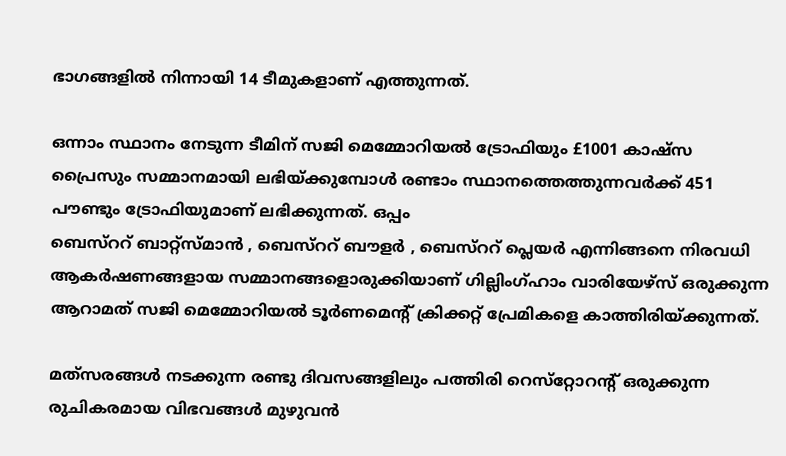ഭാഗങ്ങളിൽ നിന്നായി 14 ടീമുകളാണ് എത്തുന്നത്.

ഒന്നാം സ്ഥാനം നേടുന്ന ടീമിന് സജി മെമ്മോറിയൽ ട്രോഫിയും £1001 കാഷ്സ പ്രൈസും സമ്മാനമായി ലഭിയ്ക്കുമ്പോൾ രണ്ടാം സ്ഥാനത്തെത്തുന്നവർക്ക് 451 പൗണ്ടും ട്രോഫിയുമാണ് ലഭിക്കുന്നത്. ഒപ്പം
ബെസ്ററ് ബാറ്റ്സ്മാൻ , ബെസ്ററ് ബൗളർ , ബെസ്ററ് പ്ലെയർ എന്നിങ്ങനെ നിരവധി ആകർഷണങ്ങളായ സമ്മാനങ്ങളൊരുക്കിയാണ് ഗില്ലിംഗ്ഹാം വാരിയേഴ്സ് ഒരുക്കുന്ന ആറാമത് സജി മെമ്മോറിയൽ ടൂർണമെൻ്റ് ക്രിക്കറ്റ് പ്രേമികളെ കാത്തിരിയ്ക്കുന്നത്.

മത്‌സരങ്ങൾ നടക്കുന്ന രണ്ടു ദിവസങ്ങളിലും പത്തിരി റെസ്‌റ്റോറൻ്റ് ഒരുക്കുന്ന രുചികരമായ വിഭവങ്ങൾ മുഴുവൻ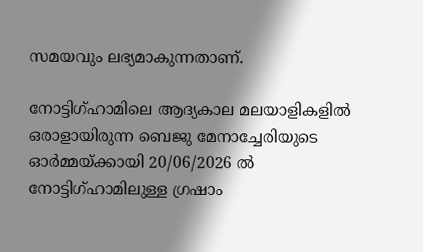സമയവും ലഭ്യമാകുന്നതാണ്.

നോട്ടിഗ്ഹാമിലെ ആദ്യകാല മലയാളികളിൽ ഒരാളായിരുന്ന ബെജു മേനാച്ചേരിയുടെ ഓർമ്മയ്ക്കായി 20/06/2026 ൽ നോട്ടിഗ്ഹാമിലുള്ള ഗ്രഷാം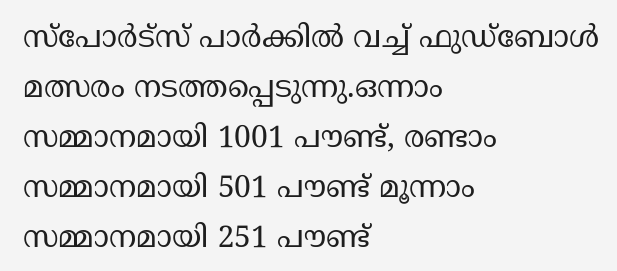സ്പോർട്സ് പാർക്കിൽ വച്ച് ഫുഡ്ബോൾ മത്സരം നടത്തപ്പെടുന്നു.ഒന്നാം സമ്മാനമായി 1001 പൗണ്ട്, രണ്ടാം സമ്മാനമായി 501 പൗണ്ട് മൂന്നാം സമ്മാനമായി 251 പൗണ്ട്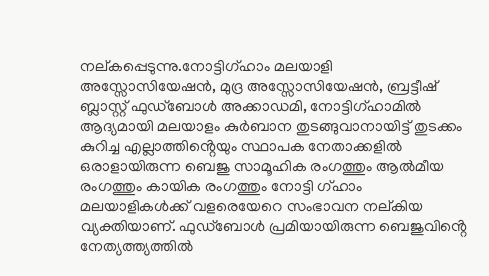നല്കപ്പെടുന്നു.നോട്ടിഗ്ഹാം മലയാളി അസ്സോസിയേഷൻ, മുദ്ര അസ്സോസിയേഷൻ, ബ്രട്ടീഷ് ബ്ലാസ്റ്റ് ഫുഡ്ബോൾ അക്കാഡമി, നോട്ടിഗ്ഹാമിൽ ആദ്യമായി മലയാളം കുർബാന തുടങ്ങുവാനായിട്ട് തുടക്കം കുറിച്ച എല്ലാത്തിൻ്റെയും സ്ഥാപക നേതാക്കളിൽ ഒരാളായിരുന്ന ബെജു സാമൂഹിക രംഗത്തും ആൽമീയ രംഗത്തും കായിക രംഗത്തും നോട്ടി ഗ്ഹാം മലയാളികൾക്ക് വളരെയേറെ സംഭാവന നല്കിയ വ്യക്തിയാണ്. ഫുഡ്ബോൾ പ്രമിയായിരുന്ന ബെജുവിൻ്റെ നേത്യത്ത്യത്തിൽ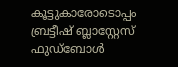കൂട്ടുകാരോടൊപ്പം ബ്രട്ടീഷ് ബ്ലാസ്റ്റേസ് ഫുഡ്ബോൾ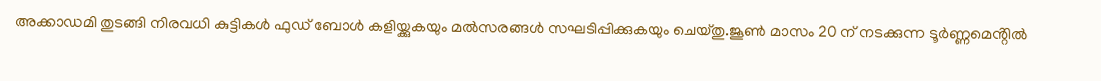അക്കാഡമി തുടങ്ങി നിരവധി കുട്ടികൾ ഫുഡ്‌ ബോൾ കളിയ്ക്കുകയും മൽസരങ്ങൾ സഘടിപ്പിക്കുകയും ചെയ്തു.ജൂൺ മാസം 20 ന് നടക്കുന്ന ടൂർണ്ണമെൻ്റിൽ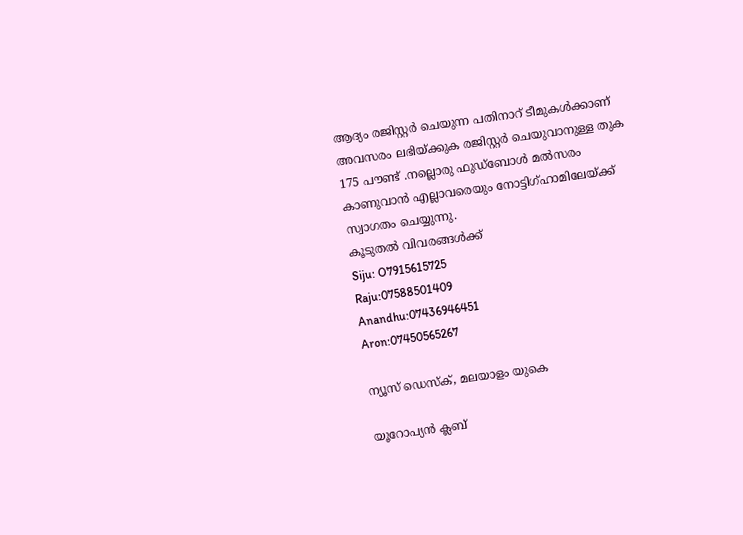ആദ്യം രജിസ്റ്റർ ചെയുന്ന പതിനാറ് ടീമുകൾക്കാണ് അവസരം ലഭിയ്ക്കുക രജിസ്റ്റർ ചെയുവാനുള്ള തുക 175 പൗണ്ട് .നല്ലൊരു ഫുഡ്ബോൾ മൽസരം കാണുവാൻ എല്ലാവരെയും നോട്ടിഗ്ഹാമിലേയ്ക്ക് സ്വാഗതം ചെയ്യുന്നു.
കൂടുതൽ വിവരങ്ങൾക്ക്
Siju: O7915615725
Raju:07588501409
Anandhu:07436946451
Aron:07450565267

ന്യൂസ് ഡെസ്ക്, മലയാളം യുകെ

യൂറോപ്യൻ ക്ലബ്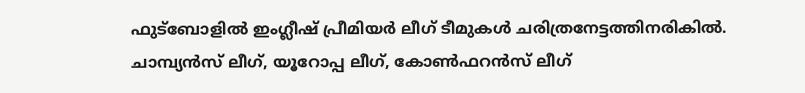ഫുട്ബോളിൽ ഇംഗ്ലീഷ് പ്രീമിയർ ലീഗ് ടീമുകൾ ചരിത്രനേട്ടത്തിനരികിൽ. ചാമ്പ്യൻസ് ലീഗ്, യൂറോപ്പ ലീഗ്, കോൺഫറൻസ് ലീഗ്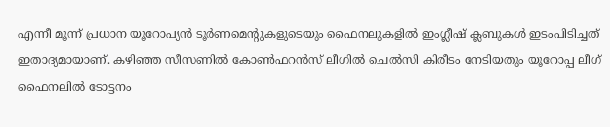എന്നീ മൂന്ന് പ്രധാന യൂറോപ്യൻ ടൂർണമെന്റുകളുടെയും ഫൈനലുകളിൽ ഇംഗ്ലീഷ് ക്ലബുകൾ ഇടംപിടിച്ചത് ഇതാദ്യമായാണ്. കഴിഞ്ഞ സീസണിൽ കോൺഫറൻസ് ലീഗിൽ ചെൽസി കിരീടം നേടിയതും യൂറോപ്പ ലീഗ് ഫൈനലിൽ ടോട്ടനം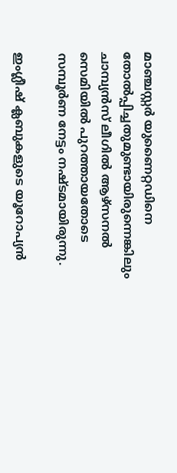മാഞ്ചസ്റ്റർ യുണൈറ്റഡിനെ തോൽപ്പിച്ചതുമുണ്ടായിരുന്നെങ്കിലും ചാമ്പ്യൻസ് ലീഗിൽ ആഴ്സനൽ സെമിയിൽ പുറത്തായതോടെ സമ്പൂർണ നേട്ടം നഷ്ടമായിരുന്നു.

ഇംഗ്ലീഷ് ക്ലബുകളുടെ യൂറോപ്യൻ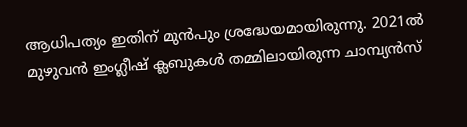ആധിപത്യം ഇതിന് മുൻപും ശ്രദ്ധേയമായിരുന്നു. 2021ൽ മുഴുവൻ ഇംഗ്ലീഷ് ക്ലബുകൾ തമ്മിലായിരുന്ന ചാമ്പ്യൻസ്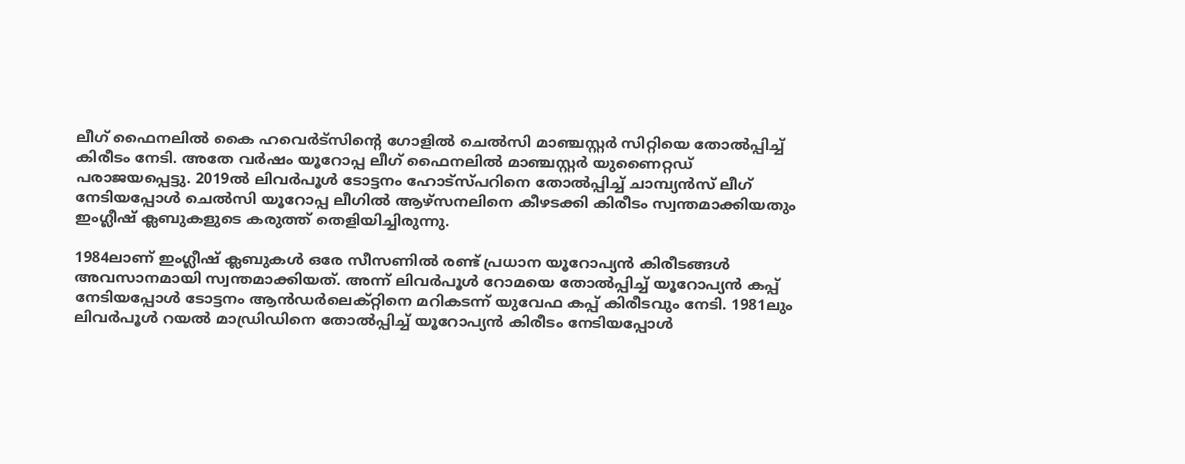ലീഗ് ഫൈനലിൽ കൈ ഹവെർട്സിന്റെ ഗോളിൽ ചെൽസി മാഞ്ചസ്റ്റർ സിറ്റിയെ തോൽപ്പിച്ച് കിരീടം നേടി. അതേ വർഷം യൂറോപ്പ ലീഗ് ഫൈനലിൽ മാഞ്ചസ്റ്റർ യുണൈറ്റഡ് പരാജയപ്പെട്ടു. 2019ൽ ലിവർപൂൾ ടോട്ടനം ഹോട്സ്പറിനെ തോൽപ്പിച്ച് ചാമ്പ്യൻസ് ലീഗ് നേടിയപ്പോൾ ചെൽസി യൂറോപ്പ ലീഗിൽ ആഴ്സനലിനെ കീഴടക്കി കിരീടം സ്വന്തമാക്കിയതും ഇംഗ്ലീഷ് ക്ലബുകളുടെ കരുത്ത് തെളിയിച്ചിരുന്നു.

1984ലാണ് ഇംഗ്ലീഷ് ക്ലബുകൾ ഒരേ സീസണിൽ രണ്ട് പ്രധാന യൂറോപ്യൻ കിരീടങ്ങൾ അവസാനമായി സ്വന്തമാക്കിയത്. അന്ന് ലിവർപൂൾ റോമയെ തോൽപ്പിച്ച് യൂറോപ്യൻ കപ്പ് നേടിയപ്പോൾ ടോട്ടനം ആൻഡർലെക്റ്റിനെ മറികടന്ന് യുവേഫ കപ്പ് കിരീടവും നേടി. 1981ലും ലിവർപൂൾ റയൽ മാഡ്രിഡിനെ തോൽപ്പിച്ച് യൂറോപ്യൻ കിരീടം നേടിയപ്പോൾ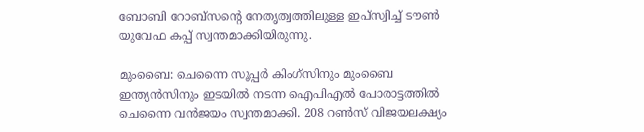ബോബി റോബ്സന്റെ നേതൃത്വത്തിലുള്ള ഇപ്‌സ്വിച്ച് ടൗൺ യുവേഫ കപ്പ് സ്വന്തമാക്കിയിരുന്നു.

മുംബൈ: ചെന്നൈ സൂപ്പർ കിംഗ്‌സിനും മുംബൈ ഇന്ത്യൻസിനും ഇടയിൽ നടന്ന ഐപിഎൽ പോരാട്ടത്തിൽ ചെന്നൈ വൻജയം സ്വന്തമാക്കി. 208 റൺസ് വിജയലക്ഷ്യം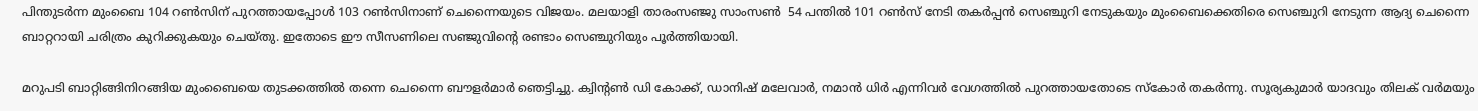പിന്തുടർന്ന മുംബൈ 104 റൺസിന് പുറത്തായപ്പോൾ 103 റൺസിനാണ് ചെന്നൈയുടെ വിജയം. മലയാളി താരംസഞ്ജു സാംസൺ  54 പന്തിൽ 101 റൺസ് നേടി തകർപ്പൻ സെഞ്ചുറി നേടുകയും മുംബൈക്കെതിരെ സെഞ്ചുറി നേടുന്ന ആദ്യ ചെന്നൈ ബാറ്ററായി ചരിത്രം കുറിക്കുകയും ചെയ്തു. ഇതോടെ ഈ സീസണിലെ സഞ്ജുവിന്റെ രണ്ടാം സെഞ്ചുറിയും പൂർത്തിയായി.

മറുപടി ബാറ്റിങ്ങിനിറങ്ങിയ മുംബൈയെ തുടക്കത്തിൽ തന്നെ ചെന്നൈ ബൗളർമാർ ഞെട്ടിച്ചു. ക്വിന്റൺ ഡി കോക്ക്, ഡാനിഷ് മലേവാർ, നമാൻ ധിർ എന്നിവർ വേഗത്തിൽ പുറത്തായതോടെ സ്കോർ തകർന്നു. സൂര്യകുമാർ യാദവും തിലക് വർമയും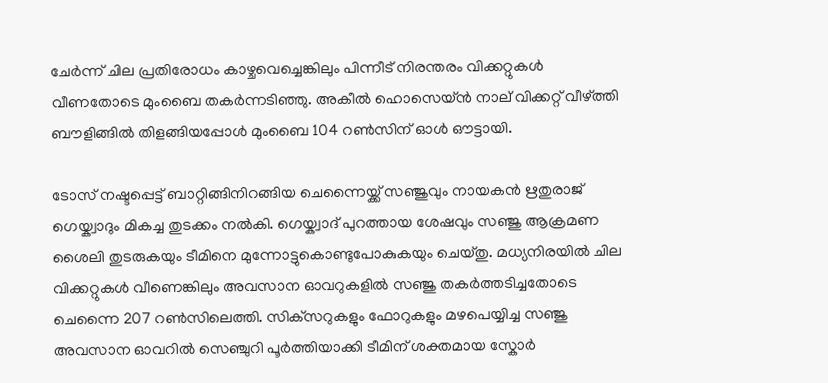ചേർന്ന് ചില പ്രതിരോധം കാഴ്ചവെച്ചെങ്കിലും പിന്നീട് നിരന്തരം വിക്കറ്റുകൾ വീണതോടെ മുംബൈ തകർന്നടിഞ്ഞു. അകീൽ ഹൊസെയ്ൻ നാല് വിക്കറ്റ് വീഴ്ത്തി ബൗളിങ്ങിൽ തിളങ്ങിയപ്പോൾ മുംബൈ 104 റൺസിന് ഓൾ ഔട്ടായി.

ടോസ് നഷ്ടപ്പെട്ട് ബാറ്റിങ്ങിനിറങ്ങിയ ചെന്നൈയ്ക്ക് സഞ്ജുവും നായകൻ ഋതുരാജ് ഗെയ്ക്വാദും മികച്ച തുടക്കം നൽകി. ഗെയ്ക്വാദ് പുറത്തായ ശേഷവും സഞ്ജു ആക്രമണ ശൈലി തുടരുകയും ടീമിനെ മുന്നോട്ടുകൊണ്ടുപോകുകയും ചെയ്തു. മധ്യനിരയിൽ ചില വിക്കറ്റുകൾ വീണെങ്കിലും അവസാന ഓവറുകളിൽ സഞ്ജു തകർത്തടിച്ചതോടെ ചെന്നൈ 207 റൺസിലെത്തി. സിക്‌സറുകളും ഫോറുകളും മഴപെയ്യിച്ച സഞ്ജു അവസാന ഓവറിൽ സെഞ്ചുറി പൂർത്തിയാക്കി ടീമിന് ശക്തമായ സ്കോർ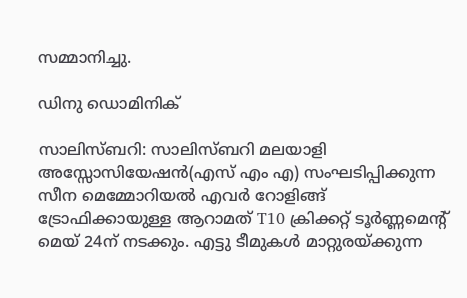സമ്മാനിച്ചു.

ഡിനു ഡൊമിനിക്

സാലിസ്ബറി: സാലിസ്ബറി മലയാളി അസ്സോസിയേഷൻ(എസ് എം എ) സംഘടിപ്പിക്കുന്ന സീന മെമ്മോറിയൽ എവർ റോളിങ്ങ് ട്രോഫിക്കായുള്ള ആറാമത് T10 ക്രിക്കറ്റ് ടൂർണ്ണമെന്റ് മെയ് 24ന് നടക്കും. എട്ടു ടീമുകൾ മാറ്റുരയ്ക്കുന്ന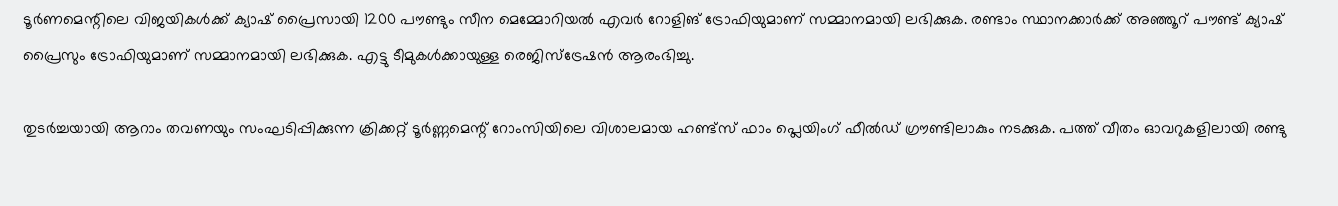ടൂർണമെന്റിലെ വിജയികൾക്ക് ക്യാഷ് പ്രൈസായി 1200 പൗണ്ടും സീന മെമ്മോറിയൽ എവർ റോളിങ് ട്രോഫിയുമാണ് സമ്മാനമായി ലഭിക്കുക. രണ്ടാം സ്ഥാനക്കാർക്ക് അഞ്ഞൂറ് പൗണ്ട് ക്യാഷ് പ്രൈസും ട്രോഫിയുമാണ് സമ്മാനമായി ലഭിക്കുക. എട്ടു ടീമുകൾക്കായുള്ള രെജിസ്ട്രേഷൻ ആരംഭിച്ചു.

തുടർച്ചയായി ആറാം തവണയും സംഘടിപ്പിക്കുന്ന ക്രിക്കറ്റ് ടൂർണ്ണമെന്റ് റോംസിയിലെ വിശാലമായ ഹണ്ട്സ് ഫാം പ്ലെയിംഗ് ഫീൽഡ് ഗ്രൗണ്ടിലാകും നടക്കുക. പത്ത് വീതം ഓവറുകളിലായി രണ്ടു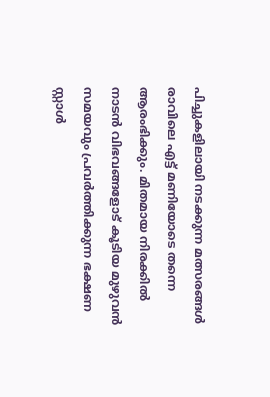പിച്ചുകളിലായി നടക്കുന്ന മത്സരങ്ങൾ രാവിലെ എട്ട് മണിയോടെ തന്നെ ആരംഭിക്കും. മിതമായ നിരക്കിൽ നാടൻ വിഭവങ്ങളോട് കൂടിയ മുഴുവൻ സമയവും പ്രവർത്തിക്കുന്ന ഭക്ഷണ സ്റ്റാൾ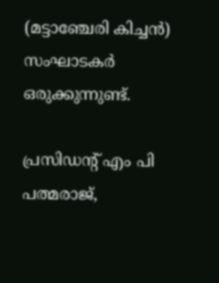(മട്ടാഞ്ചേരി കിച്ചൻ) സംഘാടകർ ഒരുക്കുന്നുണ്ട്.

പ്രസിഡന്റ് എം പി പത്മരാജ്,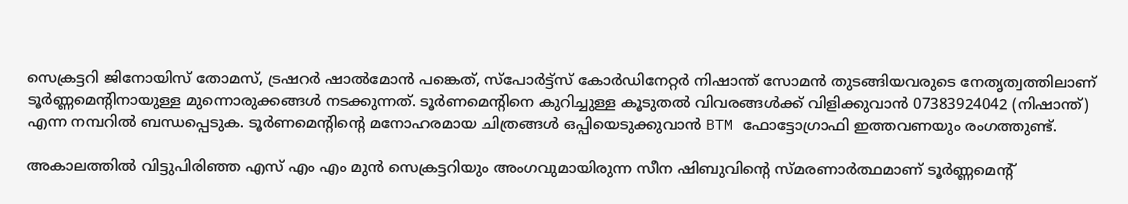സെക്രട്ടറി ജിനോയിസ് തോമസ്, ട്രഷറർ ഷാൽമോൻ പങ്കെത്, സ്പോർട്ട്സ് കോർഡിനേറ്റർ നിഷാന്ത് സോമൻ തുടങ്ങിയവരുടെ നേതൃത്വത്തിലാണ് ടൂർണ്ണമെന്റിനായുള്ള മുന്നൊരുക്കങ്ങൾ നടക്കുന്നത്. ടൂർണമെന്റിനെ കുറിച്ചുള്ള കൂടുതൽ വിവരങ്ങൾക്ക് വിളിക്കുവാൻ 07383924042 (നിഷാന്ത്) എന്ന നമ്പറിൽ ബന്ധപ്പെടുക. ടൂർണമെന്റിന്റെ മനോഹരമായ ചിത്രങ്ങൾ ഒപ്പിയെടുക്കുവാൻ BTM ഫോട്ടോഗ്രാഫി ഇത്തവണയും രംഗത്തുണ്ട്.

അകാലത്തിൽ വിട്ടുപിരിഞ്ഞ എസ് എം എം മുൻ സെക്രട്ടറിയും അംഗവുമായിരുന്ന സീന ഷിബുവിന്റെ സ്മരണാർത്ഥമാണ് ടൂർണ്ണമെന്റ്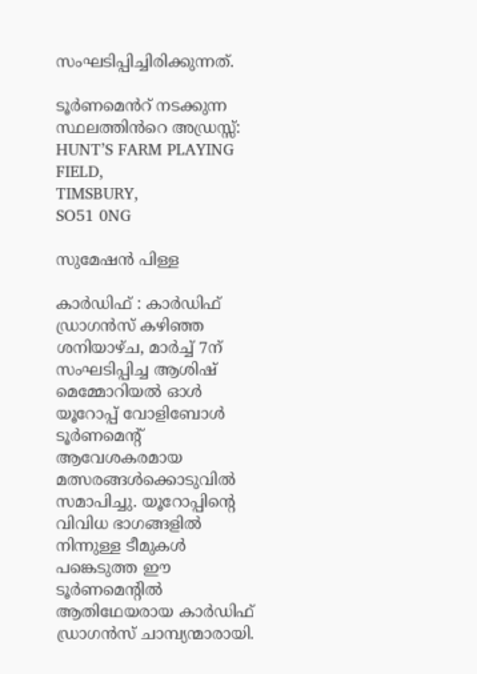സംഘടിപ്പിച്ചിരിക്കുന്നത്.

ടൂർണമെൻറ് നടക്കുന്ന സ്ഥലത്തിൻറെ അഡ്രസ്സ്:
HUNT’S FARM PLAYING FIELD,
TIMSBURY,
SO51 0NG

സുമേഷൻ പിള്ള

കാർഡിഫ് : കാർഡിഫ് ഡ്രാഗൻസ് കഴിഞ്ഞ ശനിയാഴ്ച, മാർച്ച് 7ന് സംഘടിപ്പിച്ച ആശിഷ് മെമ്മോറിയൽ ഓൾ യൂറോപ്പ് വോളിബോൾ ടൂർണമെന്റ് ആവേശകരമായ മത്സരങ്ങൾക്കൊടുവിൽ സമാപിച്ചു. യൂറോപ്പിന്റെ വിവിധ ഭാഗങ്ങളിൽ നിന്നുള്ള ടീമുകൾ പങ്കെടുത്ത ഈ ടൂർണമെന്റിൽ ആതിഥേയരായ കാർഡിഫ് ഡ്രാഗൻസ് ചാമ്പ്യന്മാരായി.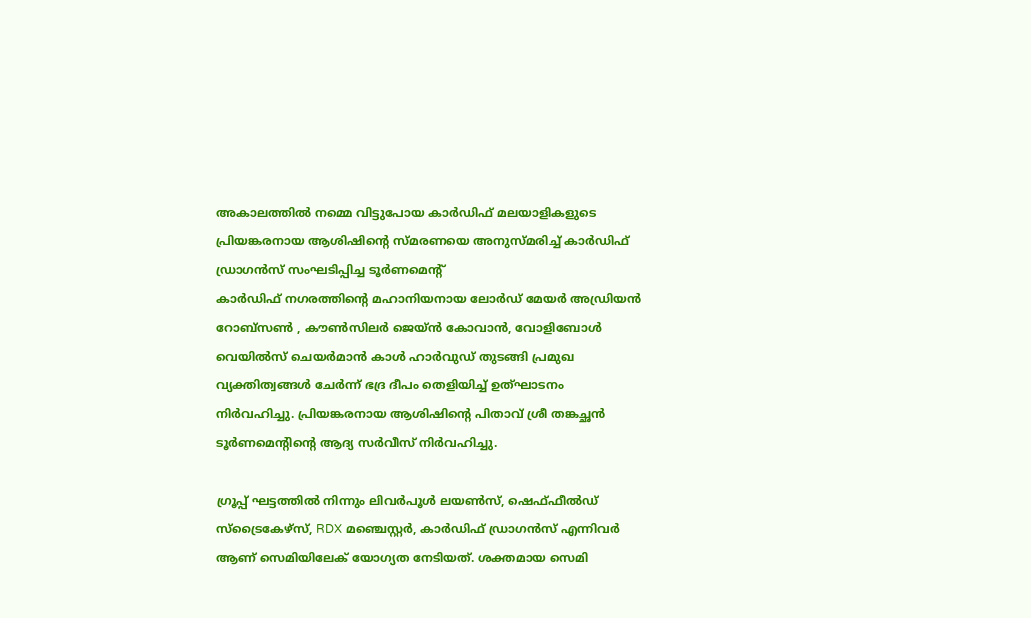അകാലത്തിൽ നമ്മെ വിട്ടുപോയ കാർഡിഫ് മലയാളികളുടെ പ്രിയങ്കരനായ ആശിഷിന്റെ സ്മരണയെ അനുസ്മരിച്ച് കാർഡിഫ് ഡ്രാഗൻസ് സംഘടിപ്പിച്ച ടൂർണമെന്റ്
കാർഡിഫ് നഗരത്തിന്റെ മഹാനിയനായ ലോർഡ് മേയർ അഡ്രിയൻ റോബ്സൺ , കൗൺസിലർ ജെയ്ൻ കോവാൻ, വോളിബോൾ വെയിൽസ് ചെയർമാൻ കാൾ ഹാർവുഡ് തുടങ്ങി പ്രമുഖ വ്യക്തിത്വങ്ങൾ ചേർന്ന് ഭദ്ര ദീപം തെളിയിച്ച് ഉത്ഘാടനം നിർവഹിച്ചു. പ്രിയങ്കരനായ ആശിഷിന്റെ പിതാവ് ശ്രീ തങ്കച്ഛൻ ടൂർണമെന്റിന്റെ ആദ്യ സർവീസ് നിർവഹിച്ചു.

ഗ്രൂപ്പ്‌ ഘട്ടത്തിൽ നിന്നും ലിവർപൂൾ ലയൺസ്, ഷെഫ്ഫീൽഡ് സ്ട്രൈകേഴ്സ്, RDX മഞ്ചെസ്റ്റർ, കാർഡിഫ് ഡ്രാഗൻസ് എന്നിവർ ആണ് സെമിയിലേക് യോഗ്യത നേടിയത്. ശക്തമായ സെമി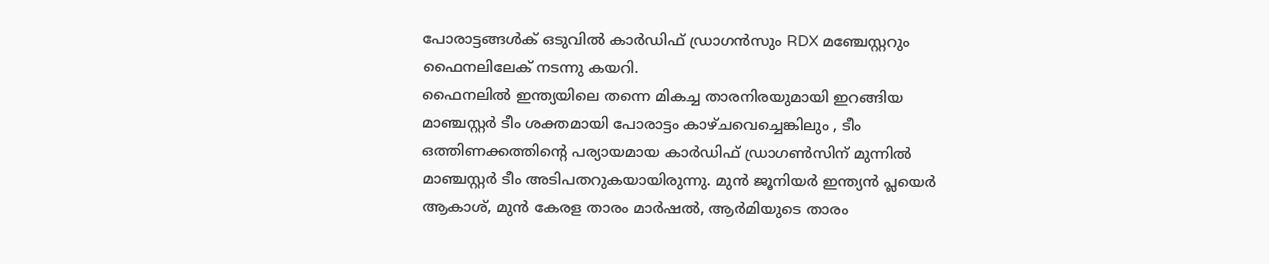പോരാട്ടങ്ങൾക് ഒടുവിൽ കാർഡിഫ് ഡ്രാഗൻസും RDX മഞ്ചേസ്റ്ററും ഫൈനലിലേക് നടന്നു കയറി.
ഫൈനലിൽ ഇന്ത്യയിലെ തന്നെ മികച്ച താരനിരയുമായി ഇറങ്ങിയ മാഞ്ചസ്റ്റർ ടീം ശക്തമായി പോരാട്ടം കാഴ്ചവെച്ചെങ്കിലും , ടീം ഒത്തിണക്കത്തിന്റെ പര്യായമായ കാർഡിഫ് ഡ്രാഗൺസിന് മുന്നിൽ മാഞ്ചസ്റ്റർ ടീം അടിപതറുകയായിരുന്നു. മുൻ ജൂനിയർ ഇന്ത്യൻ പ്ലയെർ ആകാശ്, മുൻ കേരള താരം മാർഷൽ, ആർമിയുടെ താരം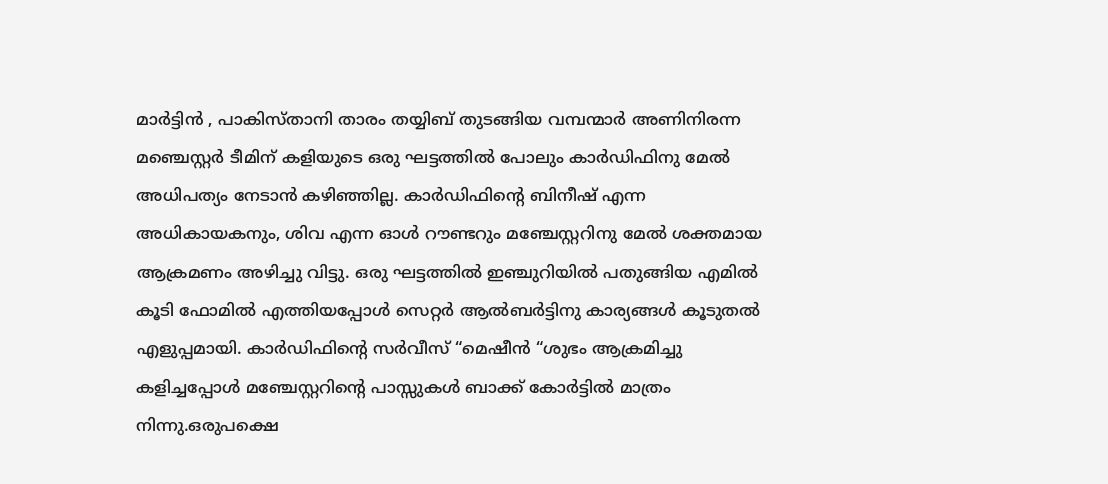മാർട്ടിൻ , പാകിസ്താനി താരം തയ്യിബ് തുടങ്ങിയ വമ്പന്മാർ അണിനിരന്ന മഞ്ചെസ്റ്റർ ടീമിന് കളിയുടെ ഒരു ഘട്ടത്തിൽ പോലും കാർഡിഫിനു മേൽ അധിപത്യം നേടാൻ കഴിഞ്ഞില്ല. കാർഡിഫിന്റെ ബിനീഷ് എന്ന അധികായകനും, ശിവ എന്ന ഓൾ റൗണ്ടറും മഞ്ചേസ്റ്ററിനു മേൽ ശക്തമായ ആക്രമണം അഴിച്ചു വിട്ടു. ഒരു ഘട്ടത്തിൽ ഇഞ്ചുറിയിൽ പതുങ്ങിയ എമിൽ കൂടി ഫോമിൽ എത്തിയപ്പോൾ സെറ്റർ ആൽബർട്ടിനു കാര്യങ്ങൾ കൂടുതൽ എളുപ്പമായി. കാർഡിഫിന്റെ സർവീസ് “മെഷീൻ “ശുഭം ആക്രമിച്ചു കളിച്ചപ്പോൾ മഞ്ചേസ്റ്ററിന്റെ പാസ്സുകൾ ബാക്ക് കോർട്ടിൽ മാത്രം നിന്നു.ഒരുപക്ഷെ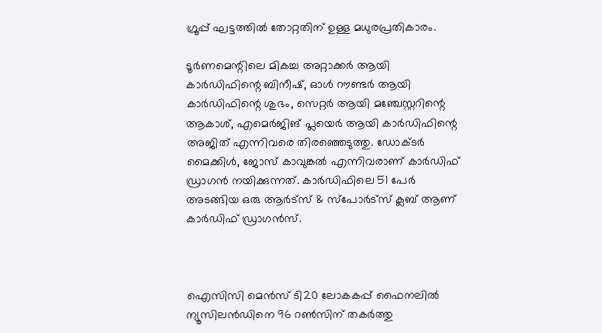ഗ്രൂപ്പ്‌ ഘട്ടത്തിൽ തോറ്റതിന് ഉള്ള മധുരപ്രതികാരം.

ടൂർണമെന്റിലെ മികച്ച അറ്റാക്കർ ആയി കാർഡിഫിന്റെ ബിനീഷ്, ഓൾ റൗണ്ടർ ആയി കാർഡിഫിന്റെ ശുഭം, സെറ്റർ ആയി മഞ്ചേസ്റ്ററിന്റെ ആകാശ്, എമെർജിങ് പ്ലയെർ ആയി കാർഡിഫിന്റെ അജിത് എന്നിവരെ തിരഞ്ഞെടുത്തു. ഡോക്ടർ മൈക്കിൾ, ജോസ് കാവുങ്കൽ എന്നിവരാണ് കാർഡിഫ് ഡ്രാഗൻ നയിക്കുന്നത്. കാർഡിഫിലെ 51 പേർ അടങ്ങിയ ഒരു ആർട്സ് & സ്പോർട്സ് ക്ലബ് ആണ് കാർഡിഫ് ഡ്രാഗൻസ്.



ഐസിസി മെൻസ് ടി20 ലോകകപ്പ് ഫൈനലിൽ ന്യൂസിലൻഡിനെ 96 റൺസിന് തകർത്തു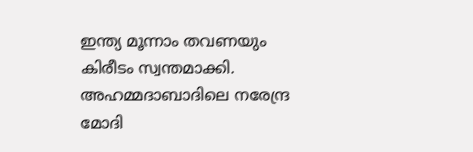ഇന്ത്യ മൂന്നാം തവണയും കിരീടം സ്വന്തമാക്കി. അഹമ്മദാബാദിലെ നരേന്ദ്ര മോദി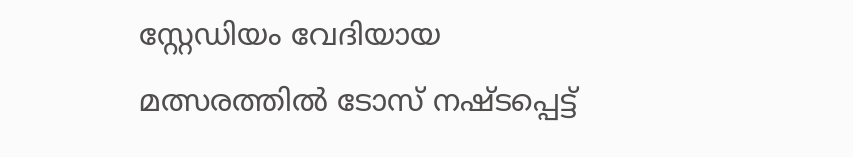സ്റ്റേഡിയം വേദിയായ മത്സരത്തിൽ ടോസ് നഷ്ടപ്പെട്ട്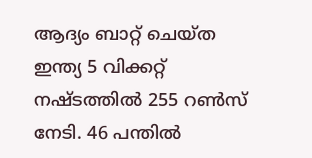ആദ്യം ബാറ്റ് ചെയ്ത ഇന്ത്യ 5 വിക്കറ്റ് നഷ്ടത്തിൽ 255 റൺസ് നേടി. 46 പന്തിൽ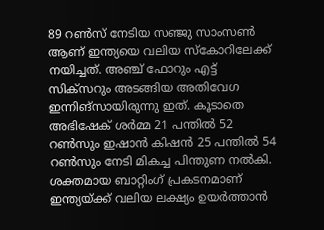89 റൺസ് നേടിയ സഞ്ജു സാംസൺ ആണ് ഇന്ത്യയെ വലിയ സ്കോറിലേക്ക് നയിച്ചത്. അഞ്ച് ഫോറും എട്ട് സിക്‌സറും അടങ്ങിയ അതിവേഗ ഇന്നിങ്സായിരുന്നു ഇത്. കൂടാതെ അഭിഷേക് ശർമ്മ 21 പന്തിൽ 52 റൺസും ഇഷാൻ കിഷൻ 25 പന്തിൽ 54 റൺസും നേടി മികച്ച പിന്തുണ നൽകി. ശക്തമായ ബാറ്റിംഗ് പ്രകടനമാണ് ഇന്ത്യയ്ക്ക് വലിയ ലക്ഷ്യം ഉയർത്താൻ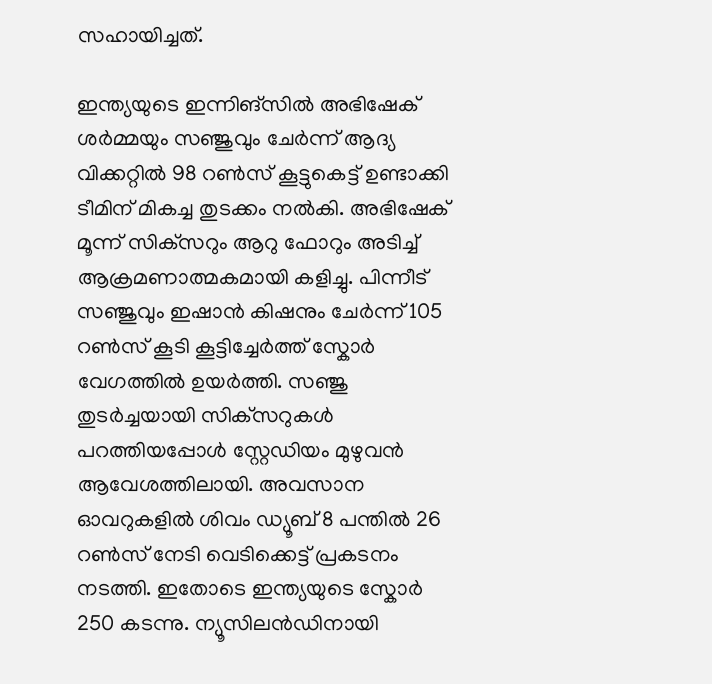സഹായിച്ചത്.

ഇന്ത്യയുടെ ഇന്നിങ്സിൽ അഭിഷേക് ശർമ്മയും സഞ്ജുവും ചേർന്ന് ആദ്യ വിക്കറ്റിൽ 98 റൺസ് കൂട്ടുകെട്ട് ഉണ്ടാക്കി ടീമിന് മികച്ച തുടക്കം നൽകി. അഭിഷേക് മൂന്ന് സിക്‌സറും ആറു ഫോറും അടിച്ച് ആക്രമണാത്മകമായി കളിച്ചു. പിന്നീട് സഞ്ജുവും ഇഷാൻ കിഷനും ചേർന്ന് 105 റൺസ് കൂടി കൂട്ടിച്ചേർത്ത് സ്കോർ വേഗത്തിൽ ഉയർത്തി. സഞ്ജു തുടർച്ചയായി സിക്‌സറുകൾ പറത്തിയപ്പോൾ സ്റ്റേഡിയം മുഴുവൻ ആവേശത്തിലായി. അവസാന ഓവറുകളിൽ ശിവം ഡ്യൂബ് 8 പന്തിൽ 26 റൺസ് നേടി വെടിക്കെട്ട് പ്രകടനം നടത്തി. ഇതോടെ ഇന്ത്യയുടെ സ്കോർ 250 കടന്നു. ന്യൂസിലൻഡിനായി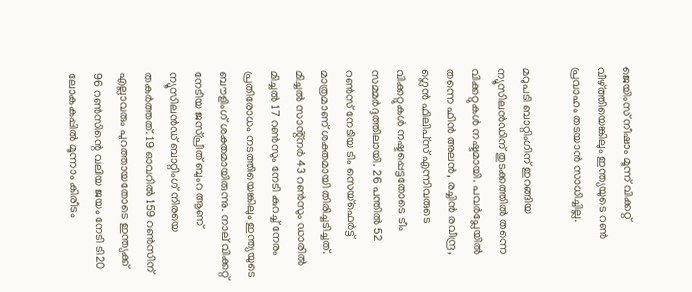ജെയിംസ് നീഷാം മൂന്ന് വിക്കറ്റ് വീഴ്ത്തിയെങ്കിലും ഇന്ത്യയുടെ റൺ പ്രവാഹം തടയാൻ സാധിച്ചില്ല.

മറുപടി ബാറ്റിംഗിന് ഇറങ്ങിയ ന്യൂസിലൻഡിന് തുടക്കത്തിൽ തന്നെ വിക്കറ്റുകൾ നഷ്ടമായി. പവർപ്ലേയിൽ തന്നെ ഫിൻ അലൻ, രച്ചിൻ രവീന്ദ്ര, ഗ്ലെൻ ഫിലിപ്‌സ് എന്നിവരുടെ വിക്കറ്റുകൾ നഷ്ടപ്പെട്ടതോടെ ടീം സമ്മർദ്ദത്തിലായി. 26 പന്തിൽ 52 റൺസ് നേടിയ ടിം സെയ്‌ഫെർട്ട് മാത്രമാണ് ശക്തമായി തിരിച്ചടിച്ചത്. മിച്ചൽ സാൻ്റ്‌നർ 43 റൺസും ഡാരിൽ മിച്ചൽ 17 റൺസും നേടി കുറച്ച് നേരം പ്രതിരോധം നടത്തിയെങ്കിലും ഇന്ത്യയുടെ ബൗളിംഗ് ശക്തമായിരുന്നു. നാല് വിക്കറ്റ് നേടിയ ജസ്പ്രീത് ബുംറ ആണ് ന്യൂസിലൻഡ് ബാറ്റിംഗ് നിരയെ തകർത്തത്. 19 ഓവറിൽ 159 റൺസിന് എല്ലാവരും പുറത്തായതോടെ ഇന്ത്യക്ക് 96 റൺസിന്റെ വലിയ ജയം നേടി ടി20 ലോകകപ്പിൽ മൂന്നാം കിരീടം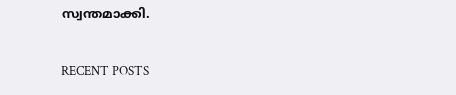സ്വന്തമാക്കി.

RECENT POSTS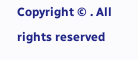Copyright © . All rights reserved